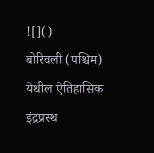![]()
बोरिवली (पश्चिम) येथील ऐतिहासिक इंद्रप्रस्थ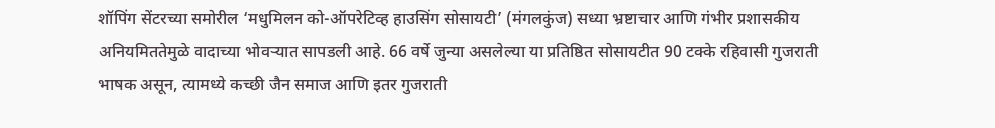शॉपिंग सेंटरच्या समोरील ‘मधुमिलन को-ऑपरेटिव्ह हाउसिंग सोसायटी’ (मंगलकुंज) सध्या भ्रष्टाचार आणि गंभीर प्रशासकीय अनियमिततेमुळे वादाच्या भोवऱ्यात सापडली आहे. 66 वर्षे जुन्या असलेल्या या प्रतिष्ठित सोसायटीत 90 टक्के रहिवासी गुजराती भाषक असून, त्यामध्ये कच्छी जैन समाज आणि इतर गुजराती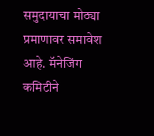समुदायाचा मोठ्या प्रमाणावर समावेश आहे. मॅनेजिंग कमिटीने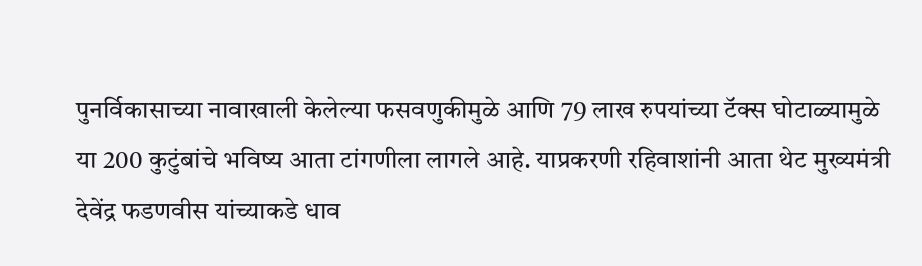पुनर्विकासाच्या नावाखाली केलेल्या फसवणुकीमुळे आणि 79 लाख रुपयांच्या टॅक्स घोटाळ्यामुळे या 200 कुटुंबांचे भविष्य आता टांगणीला लागले आहे. याप्रकरणी रहिवाशांनी आता थेट मुख्यमंत्री देवेंद्र फडणवीस यांच्याकडे धाव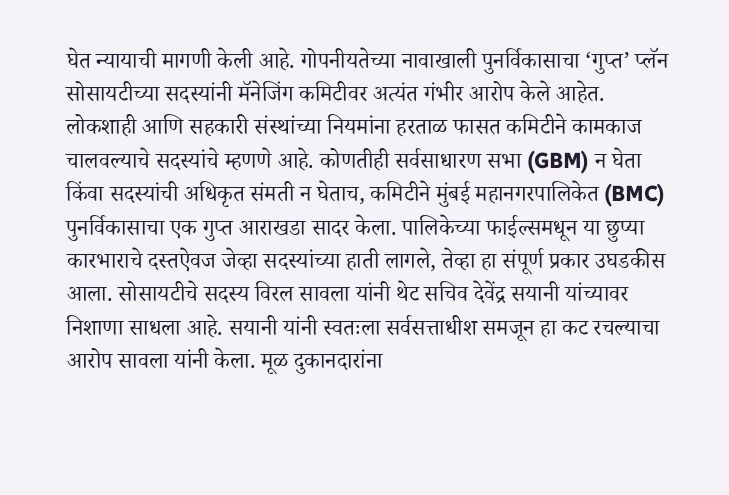घेत न्यायाची मागणी केली आहे. गोपनीयतेच्या नावाखाली पुनर्विकासाचा ‘गुप्त’ प्लॅन सोसायटीच्या सदस्यांनी मॅनेजिंग कमिटीवर अत्यंत गंभीर आरोप केले आहेत. लोकशाही आणि सहकारी संस्थांच्या नियमांना हरताळ फासत कमिटीने कामकाज चालवल्याचे सदस्यांचे म्हणणे आहे. कोणतीही सर्वसाधारण सभा (GBM) न घेता किंवा सदस्यांची अधिकृत संमती न घेताच, कमिटीने मुंबई महानगरपालिकेत (BMC) पुनर्विकासाचा एक गुप्त आराखडा सादर केला. पालिकेच्या फाईल्समधून या छुप्या कारभाराचे दस्तऐवज जेव्हा सदस्यांच्या हाती लागले, तेव्हा हा संपूर्ण प्रकार उघडकीस आला. सोसायटीचे सदस्य विरल सावला यांनी थेट सचिव देवेंद्र सयानी यांच्यावर निशाणा साधला आहे. सयानी यांनी स्वतःला सर्वसत्ताधीश समजून हा कट रचल्याचा आरोप सावला यांनी केला. मूळ दुकानदारांना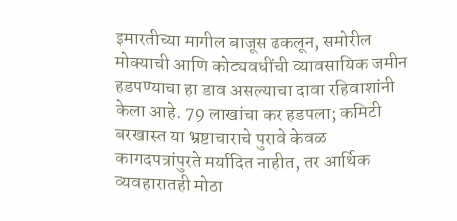इमारतीच्या मागील बाजूस ढकलून, समोरील मोक्याची आणि कोट्यवधींची व्यावसायिक जमीन हडपण्याचा हा डाव असल्याचा दावा रहिवाशांनी केला आहे. 79 लाखांचा कर हडपला; कमिटी बरखास्त या भ्रष्टाचाराचे पुरावे केवळ कागदपत्रांपुरते मर्यादित नाहीत, तर आर्थिक व्यवहारातही मोठा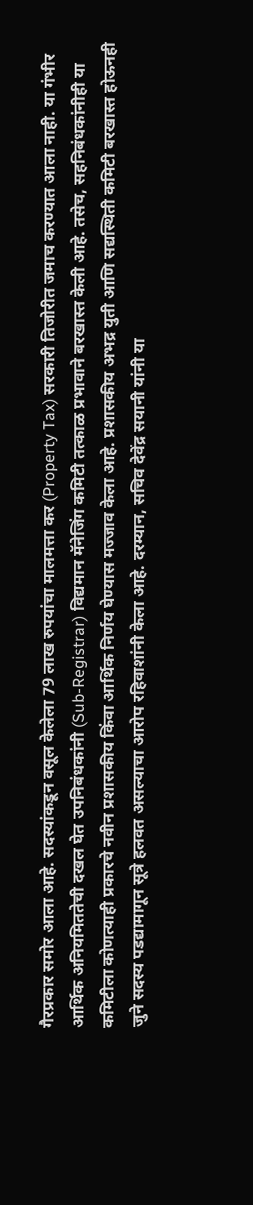गैरप्रकार समोर आला आहे. सदस्यांकडून वसूल केलेला 79 लाख रुपयांचा मालमत्ता कर (Property Tax) सरकारी तिजोरीत जमाच करण्यात आला नाही. या गंभीर आर्थिक अनियमिततेची दखल घेत उपनिबंधकांनी (Sub-Registrar) विद्यमान मॅनेजिंग कमिटी तत्काळ प्रभावाने बरखास्त केली आहे. तसेच, सहनिबंधकांनीही या कमिटीला कोणत्याही प्रकारचे नवीन प्रशासकीय किंवा आर्थिक निर्णय घेण्यास मज्जाव केला आहे. प्रशासकीय अभद्र युती आणि सद्यस्थिती कमिटी बरखास्त होऊनही जुने सदस्य पडद्यामागून सूत्रे हलवत असल्याचा आरोप रहिवाशांनी केला आहे. दरम्यान, सचिव देवेंद्र सयानी यांनी या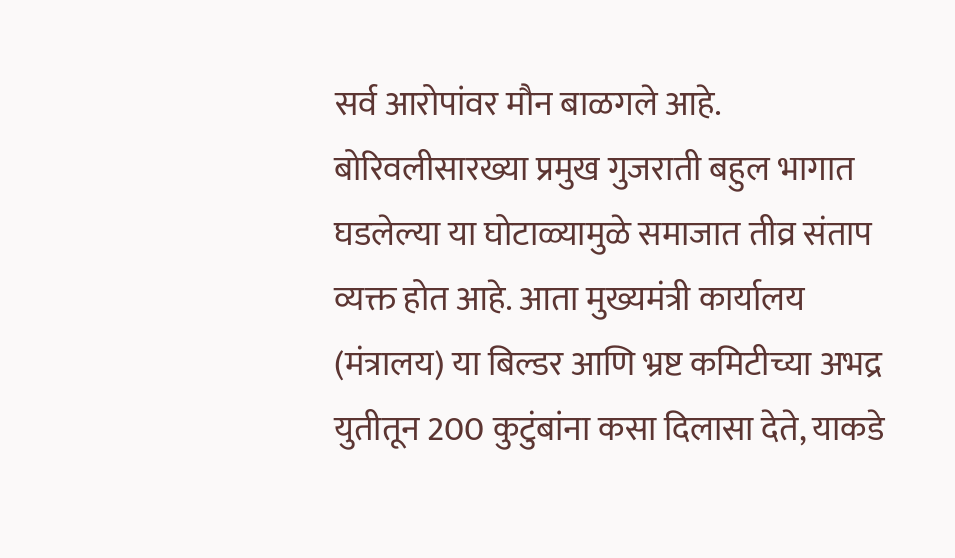सर्व आरोपांवर मौन बाळगले आहे. बोरिवलीसारख्या प्रमुख गुजराती बहुल भागात घडलेल्या या घोटाळ्यामुळे समाजात तीव्र संताप व्यक्त होत आहे. आता मुख्यमंत्री कार्यालय (मंत्रालय) या बिल्डर आणि भ्रष्ट कमिटीच्या अभद्र युतीतून 200 कुटुंबांना कसा दिलासा देते, याकडे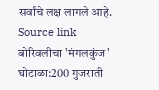सर्वांचे लक्ष लागले आहे.
Source link
बोरिवलीचा 'मंगलकुंज' घोटाळा:200 गुजराती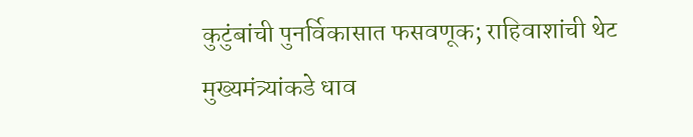कुटुंबांची पुनर्विकासात फसवणूक; राहिवाशांची थेट मुख्यमंत्र्यांकडे धाव